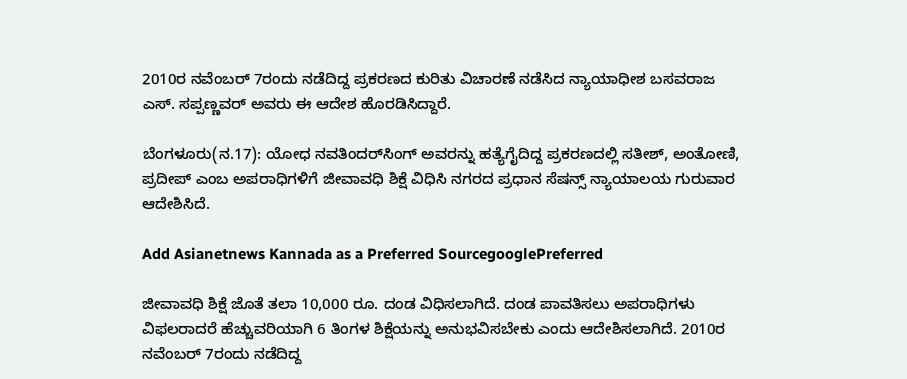2010ರ ನವೆಂಬರ್ 7ರಂದು ನಡೆದಿದ್ದ ಪ್ರಕರಣದ ಕುರಿತು ವಿಚಾರಣೆ ನಡೆಸಿದ ನ್ಯಾಯಾಧೀಶ ಬಸವರಾಜ ಎಸ್. ಸಪ್ಪಣ್ಣವರ್ ಅವರು ಈ ಆದೇಶ ಹೊರಡಿಸಿದ್ದಾರೆ.

ಬೆಂಗಳೂರು(ನ.17): ಯೋಧ ನವತಿಂದರ್‌ಸಿಂಗ್ ಅವರನ್ನು ಹತ್ಯೆಗೈದಿದ್ದ ಪ್ರಕರಣದಲ್ಲಿ ಸತೀಶ್, ಅಂತೋಣಿ, ಪ್ರದೀಪ್ ಎಂಬ ಅಪರಾಧಿಗಳಿಗೆ ಜೀವಾವಧಿ ಶಿಕ್ಷೆ ವಿಧಿಸಿ ನಗರದ ಪ್ರಧಾನ ಸೆಷನ್ಸ್ ನ್ಯಾಯಾಲಯ ಗುರುವಾರ ಆದೇಶಿಸಿದೆ.

Add Asianetnews Kannada as a Preferred SourcegooglePreferred

ಜೀವಾವಧಿ ಶಿಕ್ಷೆ ಜೊತೆ ತಲಾ 10,000 ರೂ. ದಂಡ ವಿಧಿಸಲಾಗಿದೆ. ದಂಡ ಪಾವತಿಸಲು ಅಪರಾಧಿಗಳು ವಿಫಲರಾದರೆ ಹೆಚ್ಚುವರಿಯಾಗಿ 6 ತಿಂಗಳ ಶಿಕ್ಷೆಯನ್ನು ಅನುಭವಿಸಬೇಕು ಎಂದು ಆದೇಶಿಸಲಾಗಿದೆ. 2010ರ ನವೆಂಬರ್ 7ರಂದು ನಡೆದಿದ್ದ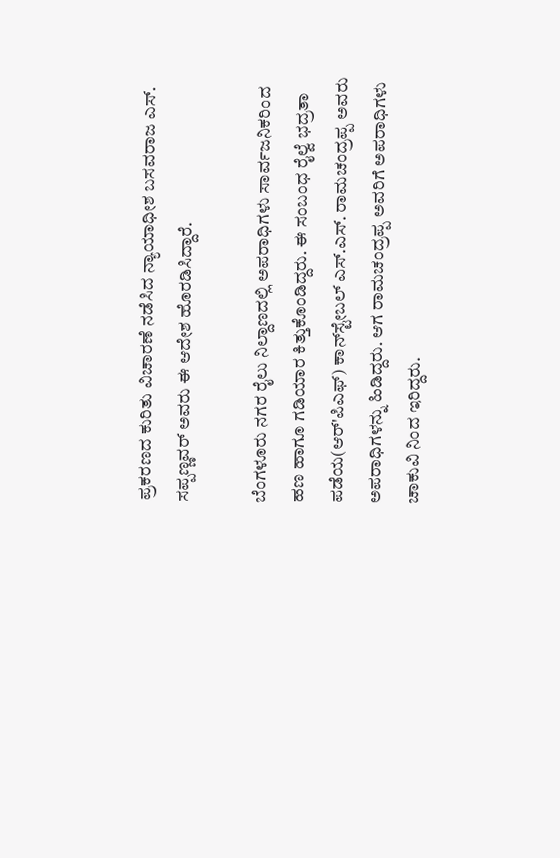ಪ್ರಕರಣದ ಕುರಿತು ವಿಚಾರಣೆ ನಡೆಸಿದ ನ್ಯಾಯಾಧೀಶ ಬಸವರಾಜ ಎಸ್. ಸಪ್ಪಣ್ಣವರ್ ಅವರು ಈ ಆದೇಶ ಹೊರಡಿಸಿದ್ದಾರೆ.

ಬೆಂಗಳೂರು ನಗರ ರೈಲು ನಿಲ್ದಾಣದಲ್ಲಿ ಅಪರಾಧಿಗಳು ಸಾರ್ವಜನಿಕರಿಂದ ಹಣ ಹಾಗೂ ಗಡಿಯಾರ ಕಿತ್ತುಕೊಂಡಿದ್ದರು. ಈ ಸಂಬಂಧ ರೈಲ್ವೆ ಭದ್ರತಾ ಪಡೆಯ(ಆರ್'ಪಿಎಫ್) ಕಾನ್‌ಸ್ಟೇಬಲ್ ಎಸ್.ಎಸ್. ರಾಮಚಂದ್ರಪ್ಪ ಅವರು ಅಪರಾಧಿಗಳನ್ನು ಹಿಡಿದ್ದರು. ಆಗ ರಾಮಚಂದ್ರಪ್ಪ ಅವರಿಗೆ ಅಪರಾಧಿಗಳು ಚಾಕುವಿ ನಿಂದ ಇರಿದ್ದರು.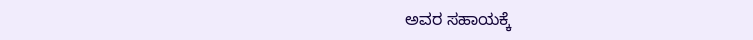ಅವರ ಸಹಾಯಕ್ಕೆ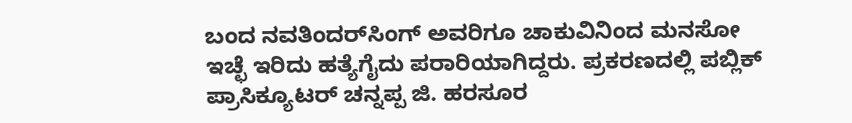ಬಂದ ನವತಿಂದರ್‌ಸಿಂಗ್ ಅವರಿಗೂ ಚಾಕುವಿನಿಂದ ಮನಸೋ ಇಚ್ಛೆ ಇರಿದು ಹತ್ಯೆಗೈದು ಪರಾರಿಯಾಗಿದ್ದರು. ಪ್ರಕರಣದಲ್ಲಿ ಪಬ್ಲಿಕ್ ಪ್ರಾಸಿಕ್ಯೂಟರ್ ಚನ್ನಪ್ಪ ಜಿ. ಹರಸೂರ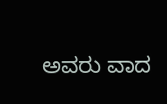ಅವರು ವಾದ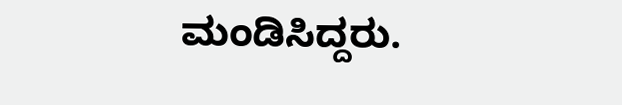ಮಂಡಿಸಿದ್ದರು.